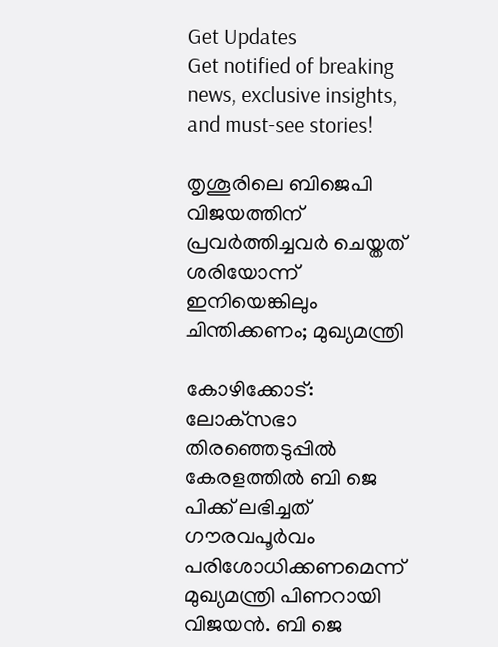Get Updates
Get notified of breaking news, exclusive insights, and must-see stories!

തൃശൂരിലെ ബിജെപി വിജയത്തിന് പ്രവർത്തിച്ചവർ ചെയ്തത് ശരിയോന്ന് ഇനിയെങ്കിലും ചിന്തിക്കണം; മുഖ്യമന്ത്രി

കോഴിക്കോട്: ലോക്‌സഭാ തിരഞ്ഞെടുപ്പില്‍ കേരളത്തില്‍ ബി ജെ പിക്ക് ലഭിച്ചത് ഗൗരവപൂര്‍വം പരിശോധിക്കണമെന്ന് മുഖ്യമന്ത്രി പിണറായി വിജയന്‍. ബി ജെ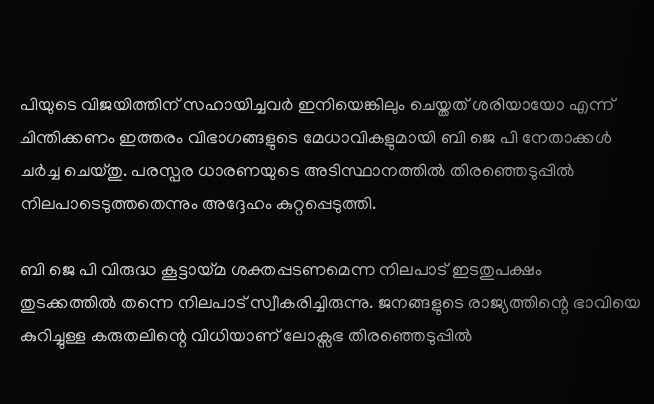പിയുടെ വിജയിത്തിന് സഹായിച്ചവർ ഇനിയെങ്കിലും ചെയ്തത് ശരിയായോ എന്ന് ചിന്തിക്കണം ഇത്തരം വിഭാഗങ്ങളുടെ മേധാവികളുമായി ബി ജെ പി നേതാക്കള്‍ ചര്‍ച്ച ചെയ്തു. പരസ്പര ധാരണയുടെ അടിസ്ഥാനത്തില്‍ തിരഞ്ഞെടുപ്പില്‍ നിലപാടെടുത്തതെന്നും അദ്ദേഹം കുറ്റപ്പെടുത്തി.

ബി ജെ പി വിരുദ്ധ കൂട്ടായ്മ ശക്തപ്പടണമെന്ന നിലപാട് ഇടതുപക്ഷം തുടക്കത്തിൽ തന്നെ നിലപാട് സ്വീകരിച്ചിരുന്നു. ജനങ്ങളുടെ രാജ്യത്തിന്റെ ഭാവിയെ കുറിച്ചുള്ള കരുതലിന്റെ വിധിയാണ് ലോക്സഭ തിരഞ്ഞെടുപ്പിൽ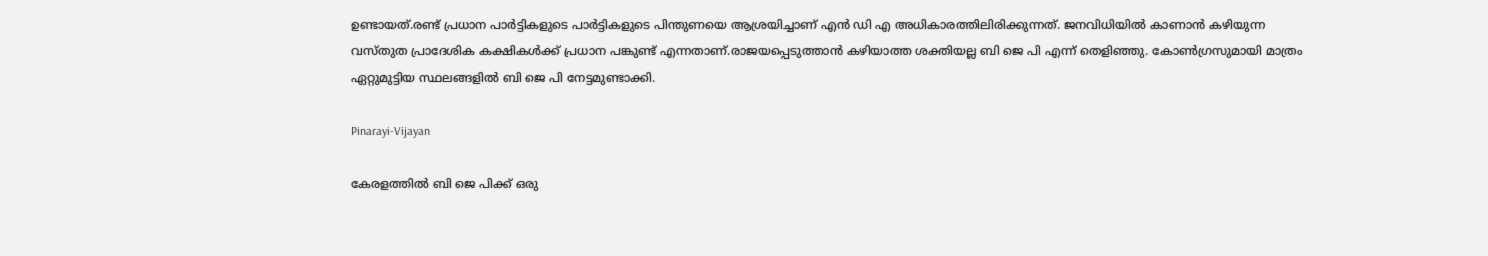ഉണ്ടായത്.രണ്ട് പ്രധാന പാർട്ടികളുടെ പാർട്ടികളുടെ പിന്തുണയെ ആശ്രയിച്ചാണ് എൻ ഡി എ അധികാരത്തിലിരിക്കുന്നത്. ജനവിധിയിൽ കാണാൻ കഴിയുന്ന വസ്തുത പ്രാദേശിക കക്ഷികള്‍ക്ക് പ്രധാന പങ്കുണ്ട് എന്നതാണ്.രാജയപ്പെടുത്താന്‍ കഴിയാത്ത ശക്തിയല്ല ബി ജെ പി എന്ന് തെളിഞ്ഞു. കോണ്‍ഗ്രസുമായി മാത്രം ഏറ്റുമുട്ടിയ സ്ഥലങ്ങളില്‍ ബി ജെ പി നേട്ടമുണ്ടാക്കി.

Pinarayi-Vijayan

കേരളത്തിൽ ബി ജെ പിക്ക് ഒരു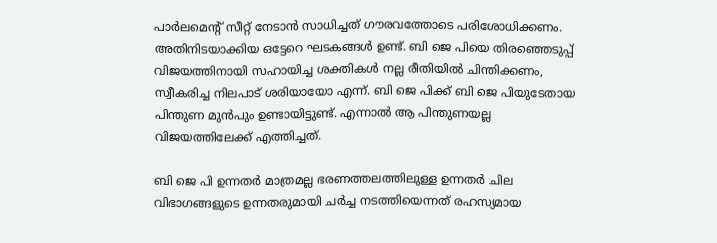പാർലമെന്റ് സീറ്റ് നേടാൻ സാധിച്ചത് ഗൗരവത്തോടെ പരിശോധിക്കണം. അതിനിടയാക്കിയ ഒട്ടേറെ ഘടകങ്ങൾ ഉണ്ട്. ബി ജെ പിയെ തിരഞ്ഞെടുപ്പ് വിജയത്തിനായി സഹായിച്ച ശക്തികൾ നല്ല രീതിയിൽ ചിന്തിക്കണം, സ്വീകരിച്ച നിലപാട് ശരിയായോ എന്ന്. ബി ജെ പിക്ക് ബി ജെ പിയുടേതായ പിന്തുണ മുൻപും ഉണ്ടായിട്ടുണ്ട്. എന്നാൽ ആ പിന്തുണയല്ല വിജയത്തിലേക്ക് എത്തിച്ചത്.

ബി ജെ പി ഉന്നതർ മാത്രമല്ല ഭരണത്തലത്തിലുള്ള ഉന്നതർ ചില വിഭാഗങ്ങളുടെ ഉന്നതരുമായി ചർച്ച നടത്തിയെന്നത് രഹസ്യമായ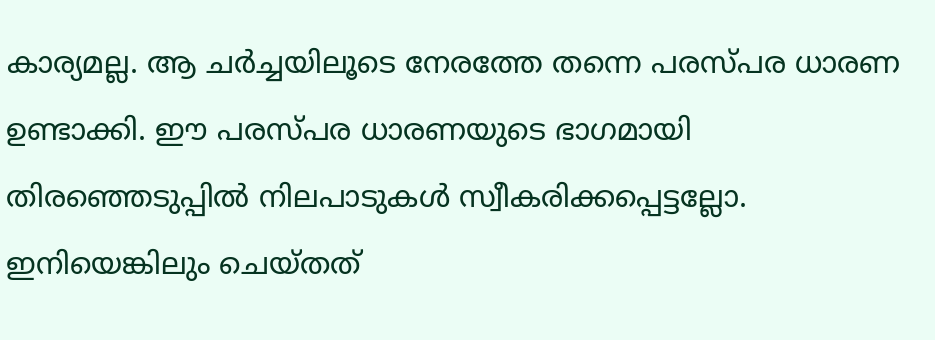കാര്യമല്ല. ആ ചർച്ചയിലൂടെ നേരത്തേ തന്നെ പരസ്പര ധാരണ ഉണ്ടാക്കി. ഈ പരസ്പര ധാരണയുടെ ഭാഗമായി തിരഞ്ഞെടുപ്പിൽ നിലപാടുകൾ സ്വീകരിക്കപ്പെട്ടല്ലോ. ഇനിയെങ്കിലും ചെയ്തത്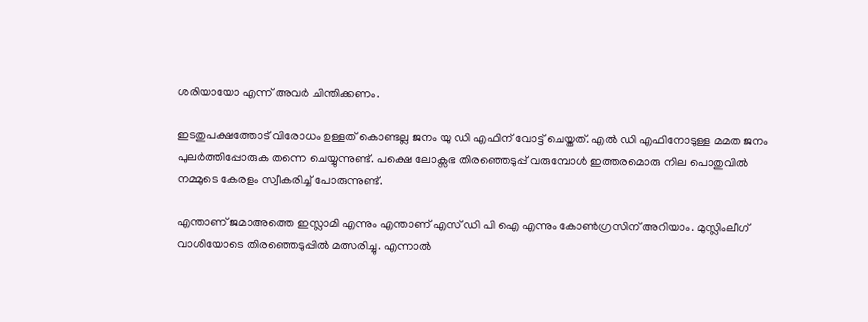ശരിയായോ എന്ന് അവർ ചിന്തിക്കണം.

ഇടതുപക്ഷത്തോട് വിരോധം ഉള്ളത് കൊണ്ടല്ല ജനം യു ഡി എഫിന് വോട്ട് ചെയ്തത്. എൽ ഡി എഫിനോടുള്ള മമത ജനം പുലർത്തിപ്പോരുക തന്നെ ചെയ്യുന്നുണ്ട്. പക്ഷെ ലോക്സഭ തിരഞ്ഞെടുപ്പ് വരുമ്പോൾ ഇത്തരമൊരു നില പൊതുവിൽ നമ്മുടെ കേരളം സ്വീകരിച്ച് പോരുന്നുണ്ട്.

എന്താണ് ജമാഅത്തെ ഇസ്ലാമി എന്നും എന്താണ് എസ് ഡി പി ഐ എന്നും കോണ്‍ഗ്രസിന് അറിയാം. മുസ്ലിംലീഗ് വാശിയോടെ തിരഞ്ഞെടുപ്പില്‍ മത്സരിച്ചു. എന്നാല്‍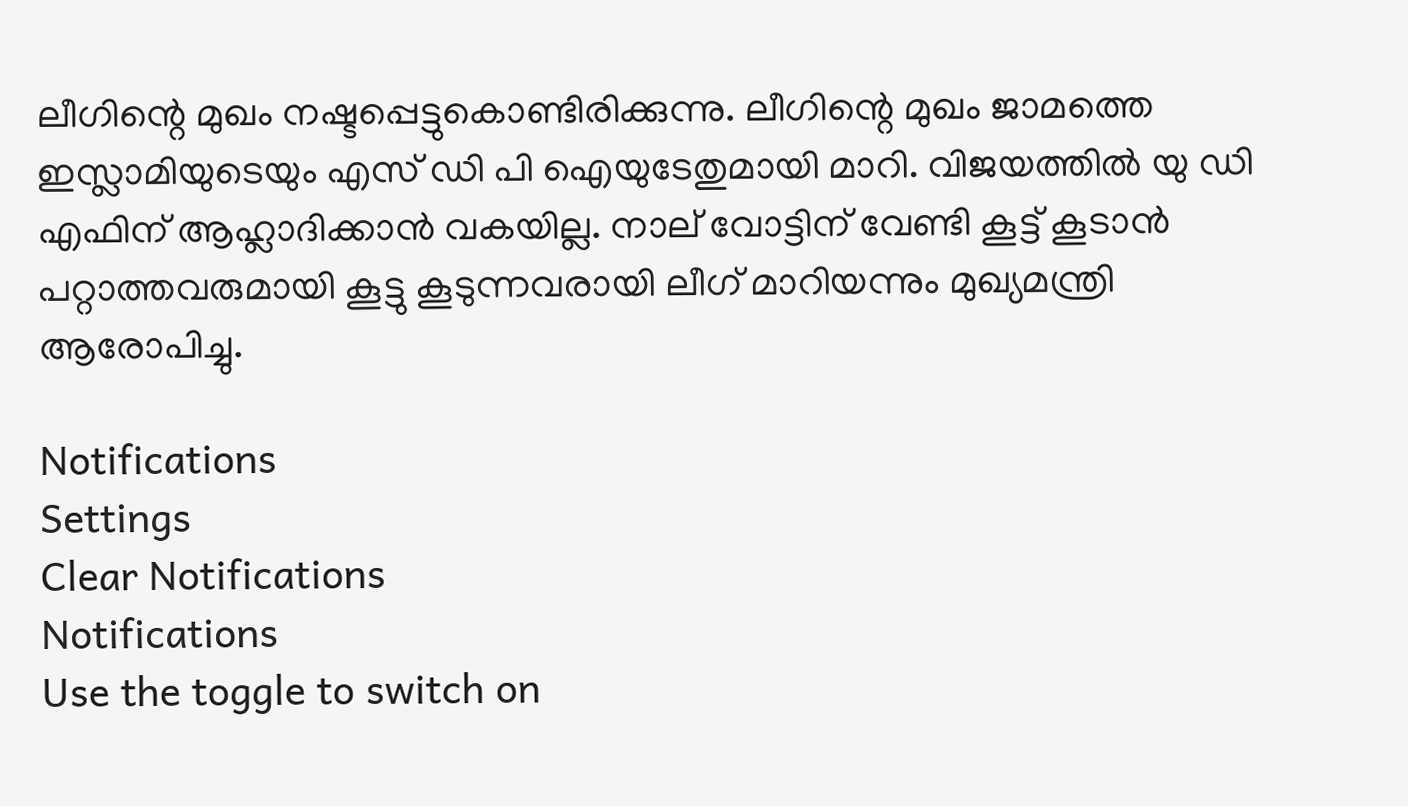ലീഗിന്റെ മുഖം നഷ്ടപ്പെട്ടുകൊണ്ടിരിക്കുന്നു. ലീഗിന്റെ മുഖം ജാമത്തെ ഇസ്ലാമിയുടെയും എസ് ഡി പി ഐയുടേതുമായി മാറി. വിജയത്തില്‍ യു ഡി എഫിന് ആഹ്ലാദിക്കാന്‍ വകയില്ല. നാല് വോട്ടിന് വേണ്ടി കൂട്ട് കൂടാന്‍ പറ്റാത്തവരുമായി കൂട്ടു കൂടുന്നവരായി ലീഗ് മാറിയന്നും മുഖ്യമന്ത്രി ആരോപിച്ചു.

Notifications
Settings
Clear Notifications
Notifications
Use the toggle to switch on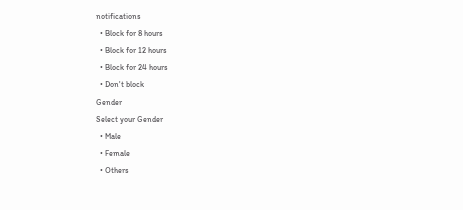notifications
  • Block for 8 hours
  • Block for 12 hours
  • Block for 24 hours
  • Don't block
Gender
Select your Gender
  • Male
  • Female
  • Others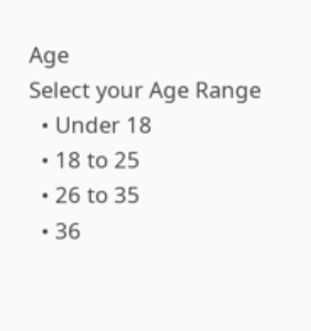Age
Select your Age Range
  • Under 18
  • 18 to 25
  • 26 to 35
  • 36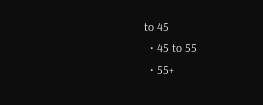to 45
  • 45 to 55
  • 55+